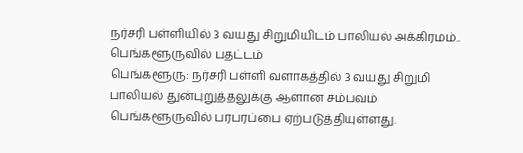நர்சரி பள்ளியில் 3 வயது சிறுமியிடம் பாலியல் அக்கிரமம்.. பெங்களூருவில் பதட்டம்
பெங்களூரு: நர்சரி பள்ளி வளாகத்தில் 3 வயது சிறுமி பாலியல் துன்புறுத்தலுக்கு ஆளான சம்பவம் பெங்களூருவில் பரபரப்பை ஏற்படுத்தியுள்ளது.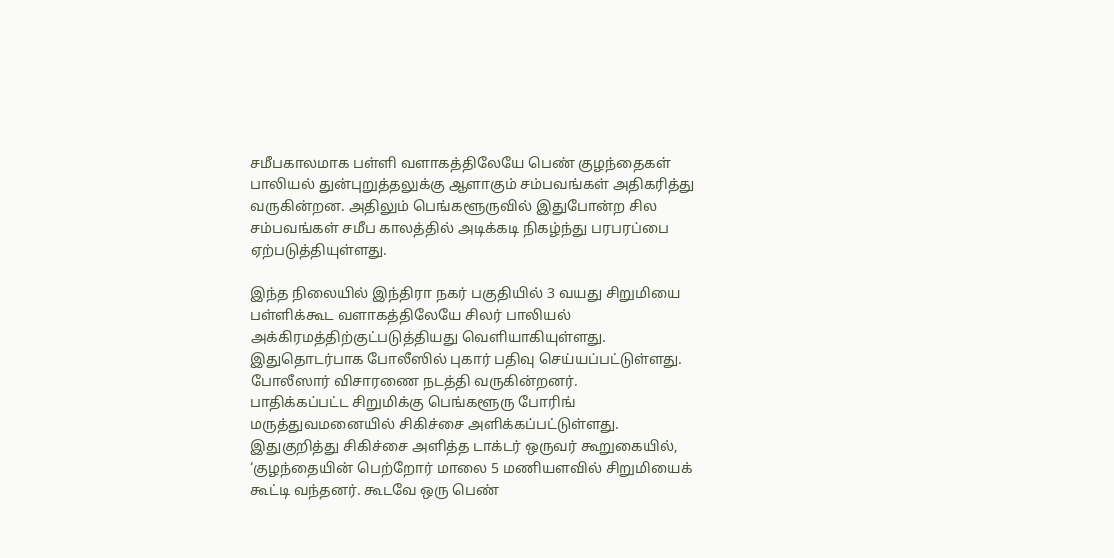சமீபகாலமாக பள்ளி வளாகத்திலேயே பெண் குழந்தைகள் பாலியல் துன்புறுத்தலுக்கு ஆளாகும் சம்பவங்கள் அதிகரித்து வருகின்றன. அதிலும் பெங்களூருவில் இதுபோன்ற சில சம்பவங்கள் சமீப காலத்தில் அடிக்கடி நிகழ்ந்து பரபரப்பை ஏற்படுத்தியுள்ளது.

இந்த நிலையில் இந்திரா நகர் பகுதியில் 3 வயது சிறுமியை பள்ளிக்கூட வளாகத்திலேயே சிலர் பாலியல் அக்கிரமத்திற்குட்படுத்தியது வெளியாகியுள்ளது. இதுதொடர்பாக போலீஸில் புகார் பதிவு செய்யப்பட்டுள்ளது. போலீஸார் விசாரணை நடத்தி வருகின்றனர்.
பாதிக்கப்பட்ட சிறுமிக்கு பெங்களூரு போரிங் மருத்துவமனையில் சிகிச்சை அளிக்கப்பட்டுள்ளது. இதுகுறித்து சிகிச்சை அளித்த டாக்டர் ஒருவர் கூறுகையில், ‘குழந்தையின் பெற்றோர் மாலை 5 மணியளவில் சிறுமியைக் கூட்டி வந்தனர். கூடவே ஒரு பெண்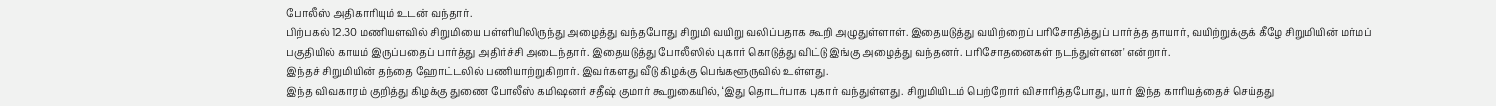போலீஸ் அதிகாரியும் உடன் வந்தார்.
பிற்பகல் 12.30 மணியளவில் சிறுமியை பள்ளியிலிருந்து அழைத்து வந்தபோது சிறுமி வயிறு வலிப்பதாக கூறி அழுதுள்ளாள். இதையடுத்து வயிற்றைப் பரிசோதித்துப் பார்த்த தாயார், வயிற்றுக்குக் கீழே சிறுமியின் மர்மப் பகுதியில் காயம் இருப்பதைப் பார்த்து அதிர்ச்சி அடைந்தார். இதையடுத்து போலீஸில் புகார் கொடுத்து விட்டு இங்கு அழைத்து வந்தனர். பரிசோதனைகள் நடந்துள்ளன' என்றார்.
இந்தச் சிறுமியின் தந்தை ஹோட்டலில் பணியாற்றுகிறார். இவர்களது வீடு கிழக்கு பெங்களூருவில் உள்ளது.
இந்த விவகாரம் குறித்து கிழக்கு துணை போலீஸ் கமிஷனர் சதீஷ் குமார் கூறுகையில், ‘இது தொடர்பாக புகார் வந்துள்ளது. சிறுமியிடம் பெற்றோர் விசாரித்தபோது, யார் இந்த காரியத்தைச் செய்தது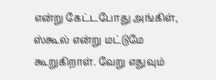என்று கேட்டபோது அங்கிள், ஸ்கூல் என்று மட்டுமே கூறுகிறாள். வேறு எதுவும்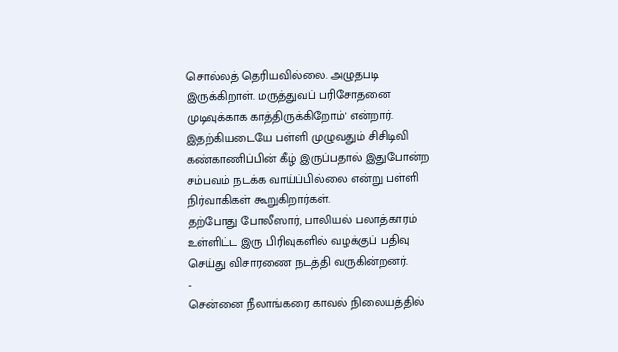சொல்லத் தெரியவில்லை. அழுதபடி இருக்கிறாள். மருத்துவப் பரிசோதனை முடிவுக்காக காத்திருக்கிறோம்' என்றார்.
இதற்கியடையே பள்ளி முழுவதும் சிசிடிவி கண்காணிப்பின் கீழ் இருப்பதால் இதுபோன்ற சம்பவம் நடக்க வாய்ப்பில்லை என்று பள்ளி நிர்வாகிகள் கூறுகிறார்கள்.
தற்போது போலீஸார், பாலியல் பலாத்காரம் உள்ளிட்ட இரு பிரிவுகளில் வழக்குப் பதிவு செய்து விசாரணை நடத்தி வருகின்றனர்.
-
சென்னை நீலாங்கரை காவல் நிலையத்தில்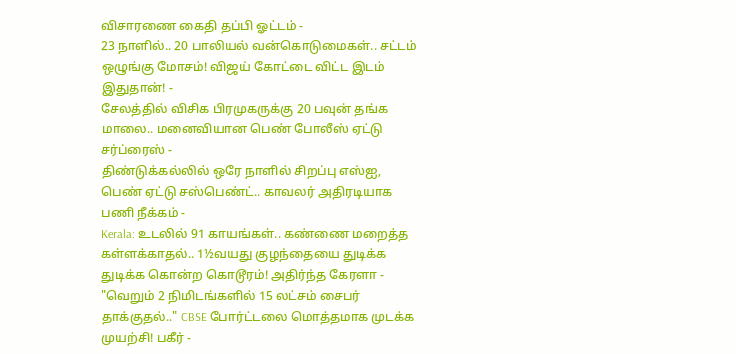விசாரணை கைதி தப்பி ஓட்டம் -
23 நாளில்.. 20 பாலியல் வன்கொடுமைகள்.. சட்டம் ஒழுங்கு மோசம்! விஜய் கோட்டை விட்ட இடம் இதுதான்! -
சேலத்தில் விசிக பிரமுகருக்கு 20 பவுன் தங்க மாலை.. மனைவியான பெண் போலீஸ் ஏட்டு சர்ப்ரைஸ் -
திண்டுக்கல்லில் ஒரே நாளில் சிறப்பு எஸ்ஐ, பெண் ஏட்டு சஸ்பெண்ட்.. காவலர் அதிரடியாக பணி நீக்கம் -
Kerala: உடலில் 91 காயங்கள்.. கண்ணை மறைத்த கள்ளக்காதல்.. 1½வயது குழந்தையை துடிக்க துடிக்க கொன்ற கொடூரம்! அதிர்ந்த கேரளா -
"வெறும் 2 நிமிடங்களில் 15 லட்சம் சைபர் தாக்குதல்.." CBSE போர்ட்டலை மொத்தமாக முடக்க முயற்சி! பகீர் -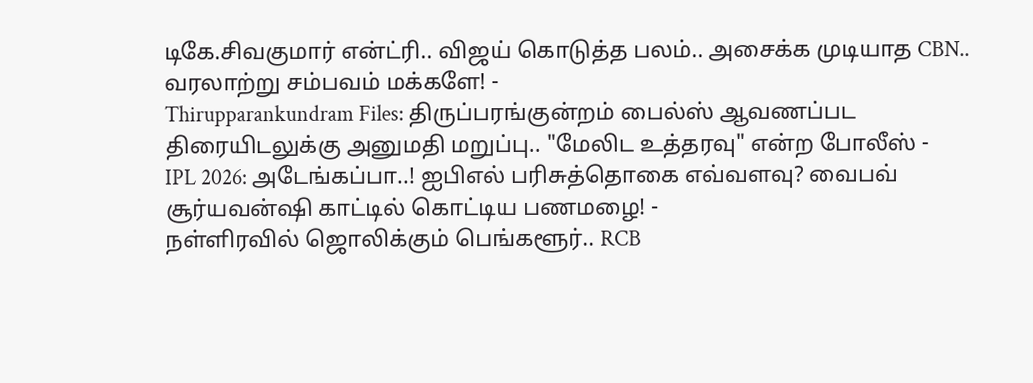டிகே.சிவகுமார் என்ட்ரி.. விஜய் கொடுத்த பலம்.. அசைக்க முடியாத CBN.. வரலாற்று சம்பவம் மக்களே! -
Thirupparankundram Files: திருப்பரங்குன்றம் பைல்ஸ் ஆவணப்பட திரையிடலுக்கு அனுமதி மறுப்பு.. "மேலிட உத்தரவு" என்ற போலீஸ் -
IPL 2026: அடேங்கப்பா..! ஐபிஎல் பரிசுத்தொகை எவ்வளவு? வைபவ் சூர்யவன்ஷி காட்டில் கொட்டிய பணமழை! -
நள்ளிரவில் ஜொலிக்கும் பெங்களூர்.. RCB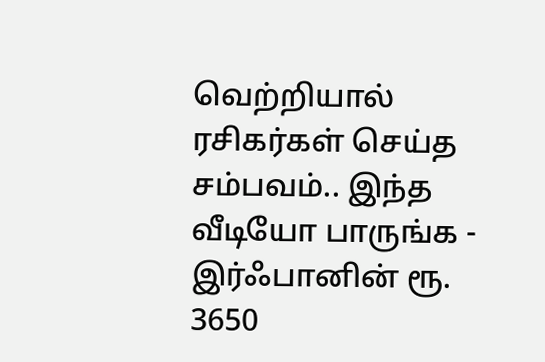வெற்றியால் ரசிகர்கள் செய்த சம்பவம்.. இந்த வீடியோ பாருங்க -
இர்ஃபானின் ரூ. 3650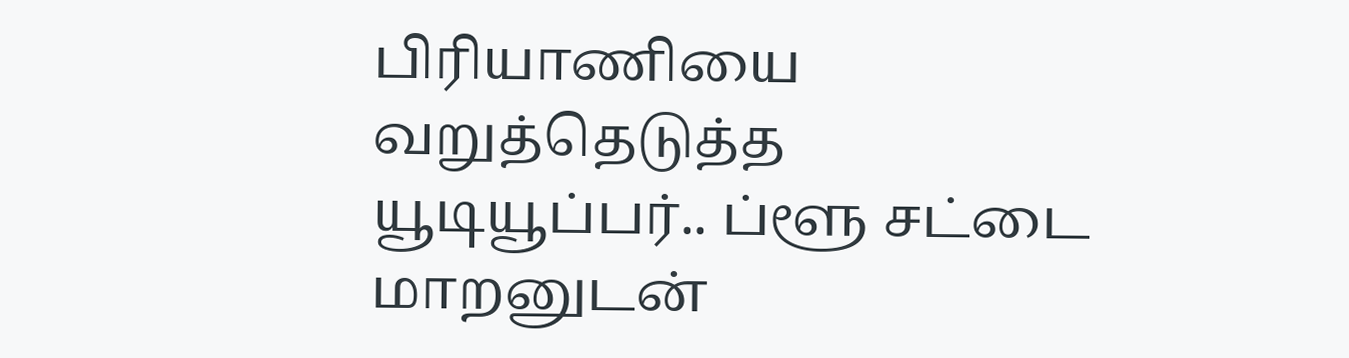பிரியாணியை வறுத்தெடுத்த யூடியூப்பர்.. ப்ளூ சட்டை மாறனுடன்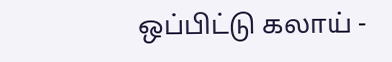ஒப்பிட்டு கலாய் -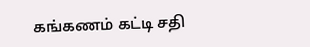கங்கணம் கட்டி சதி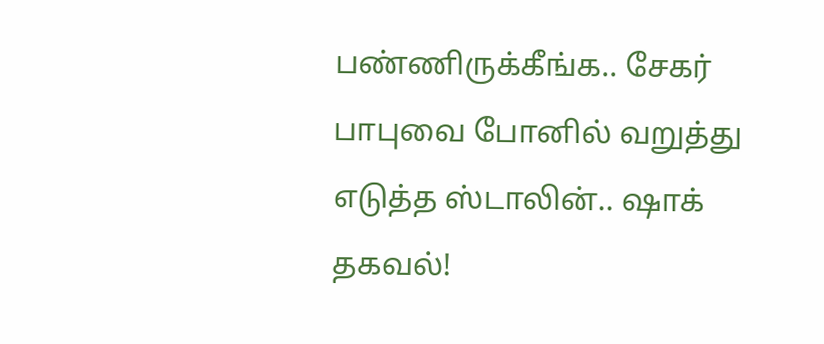பண்ணிருக்கீங்க.. சேகர் பாபுவை போனில் வறுத்து எடுத்த ஸ்டாலின்.. ஷாக் தகவல்!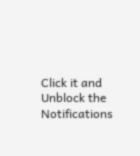Click it and Unblock the Notifications